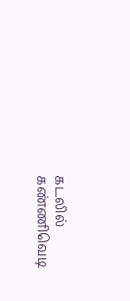கடலில் கண்ணிவெடி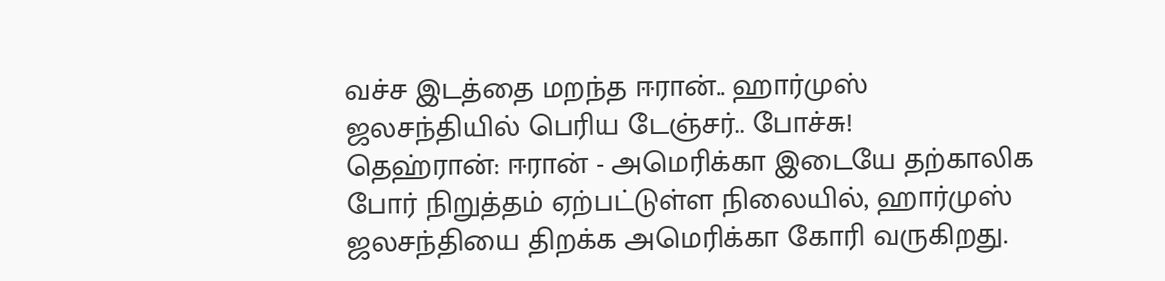வச்ச இடத்தை மறந்த ஈரான்.. ஹார்முஸ் ஜலசந்தியில் பெரிய டேஞ்சர்.. போச்சு!
தெஹ்ரான்: ஈரான் - அமெரிக்கா இடையே தற்காலிக போர் நிறுத்தம் ஏற்பட்டுள்ள நிலையில், ஹார்முஸ் ஜலசந்தியை திறக்க அமெரிக்கா கோரி வருகிறது.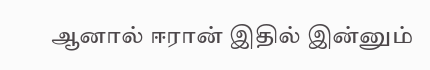ஆனால் ஈரான் இதில் இன்னும்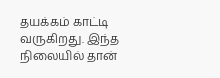தயக்கம் காட்டி வருகிறது. இந்த நிலையில் தான்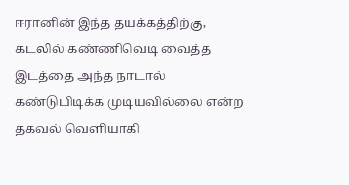ஈரானின் இந்த தயக்கத்திற்கு, கடலில் கண்ணிவெடி வைத்த இடத்தை அந்த நாடால் கண்டுபிடிக்க முடியவில்லை என்ற தகவல் வெளியாகி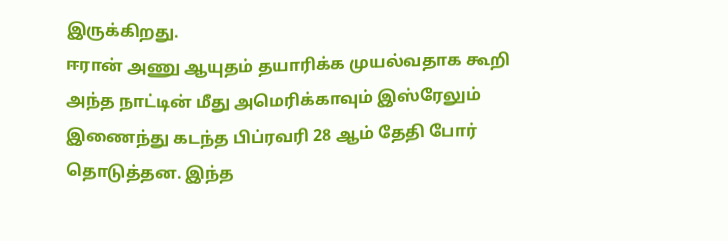இருக்கிறது.
ஈரான் அணு ஆயுதம் தயாரிக்க முயல்வதாக கூறி அந்த நாட்டின் மீது அமெரிக்காவும் இஸ்ரேலும் இணைந்து கடந்த பிப்ரவரி 28 ஆம் தேதி போர் தொடுத்தன. இந்த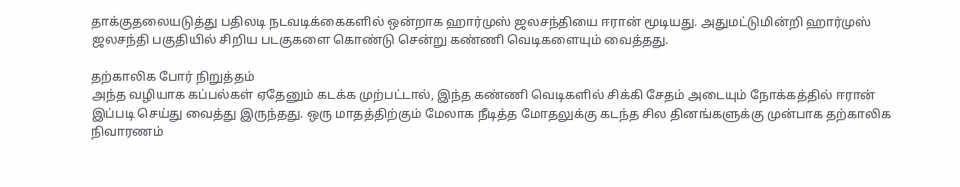தாக்குதலையடுத்து பதிலடி நடவடிக்கைகளில் ஒன்றாக ஹார்முஸ் ஜலசந்தியை ஈரான் மூடியது. அதுமட்டுமின்றி ஹார்முஸ் ஜலசந்தி பகுதியில் சிறிய படகுகளை கொண்டு சென்று கண்ணி வெடிகளையும் வைத்தது.

தற்காலிக போர் நிறுத்தம்
அந்த வழியாக கப்பல்கள் ஏதேனும் கடக்க முற்பட்டால், இந்த கண்ணி வெடிகளில் சிக்கி சேதம் அடையும் நோக்கத்தில் ஈரான் இப்படி செய்து வைத்து இருந்தது. ஒரு மாதத்திற்கும் மேலாக நீடித்த மோதலுக்கு கடந்த சில தினங்களுக்கு முன்பாக தற்காலிக நிவாரணம்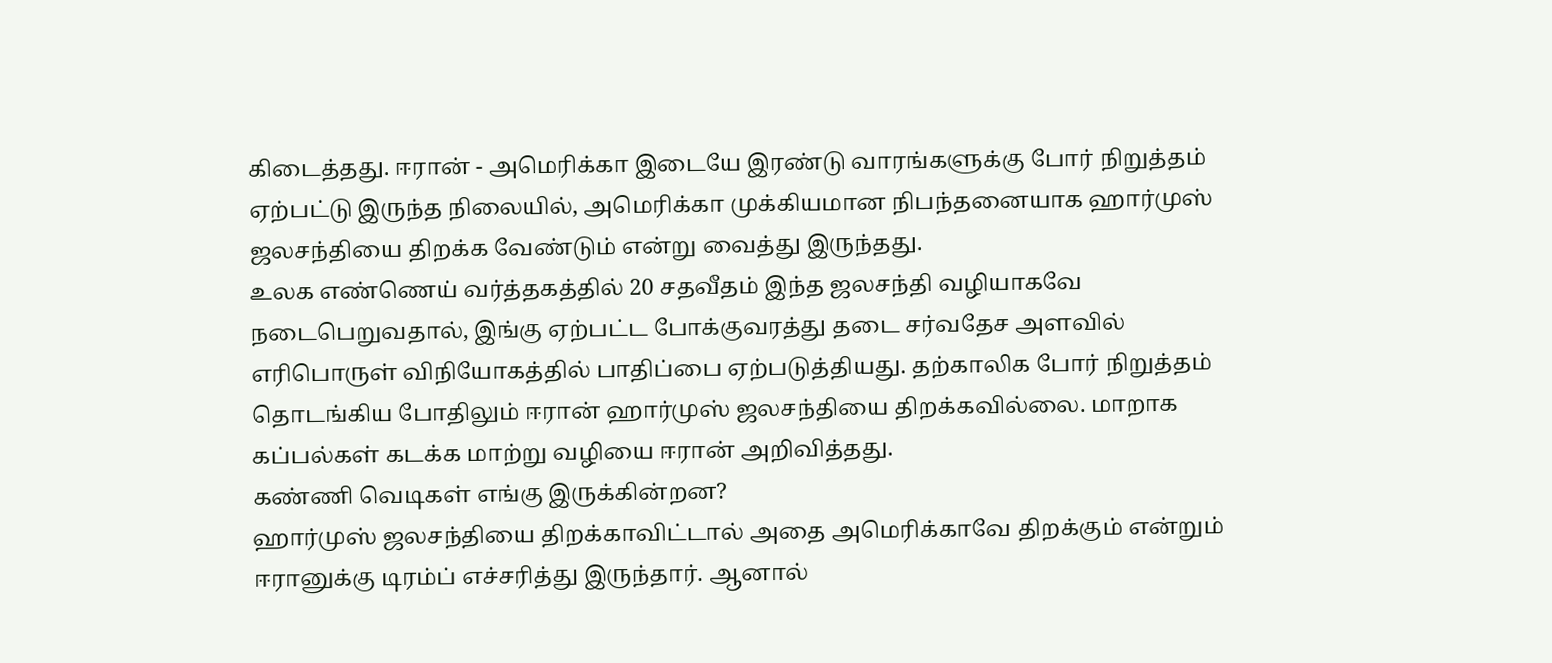கிடைத்தது. ஈரான் - அமெரிக்கா இடையே இரண்டு வாரங்களுக்கு போர் நிறுத்தம் ஏற்பட்டு இருந்த நிலையில், அமெரிக்கா முக்கியமான நிபந்தனையாக ஹார்முஸ் ஜலசந்தியை திறக்க வேண்டும் என்று வைத்து இருந்தது.
உலக எண்ணெய் வர்த்தகத்தில் 20 சதவீதம் இந்த ஜலசந்தி வழியாகவே நடைபெறுவதால், இங்கு ஏற்பட்ட போக்குவரத்து தடை சர்வதேச அளவில் எரிபொருள் விநியோகத்தில் பாதிப்பை ஏற்படுத்தியது. தற்காலிக போர் நிறுத்தம் தொடங்கிய போதிலும் ஈரான் ஹார்முஸ் ஜலசந்தியை திறக்கவில்லை. மாறாக கப்பல்கள் கடக்க மாற்று வழியை ஈரான் அறிவித்தது.
கண்ணி வெடிகள் எங்கு இருக்கின்றன?
ஹார்முஸ் ஜலசந்தியை திறக்காவிட்டால் அதை அமெரிக்காவே திறக்கும் என்றும் ஈரானுக்கு டிரம்ப் எச்சரித்து இருந்தார். ஆனால்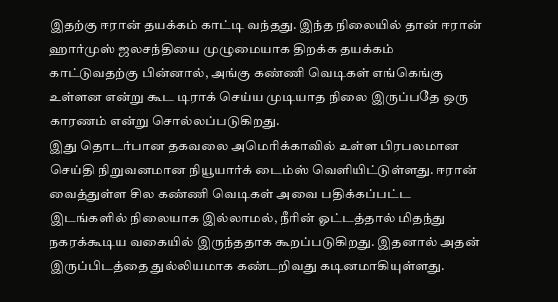இதற்கு ஈரான் தயக்கம் காட்டி வந்தது. இந்த நிலையில் தான் ஈரான் ஹார்முஸ் ஜலசந்தியை முழுமையாக திறக்க தயக்கம் காட்டுவதற்கு பின்னால், அங்கு கண்ணி வெடிகள் எங்கெங்கு உள்ளன என்று கூட டிராக் செய்ய முடியாத நிலை இருப்பதே ஒரு காரணம் என்று சொல்லப்படுகிறது.
இது தொடர்பான தகவலை அமெரிக்காவில் உள்ள பிரபலமான செய்தி நிறுவனமான நியூயார்க் டைம்ஸ் வெளியிட்டுள்ளது. ஈரான் வைத்துள்ள சில கண்ணி வெடிகள் அவை பதிக்கப்பட்ட இடங்களில் நிலையாக இல்லாமல், நீரின் ஓட்டத்தால் மிதந்து நகரக்கூடிய வகையில் இருந்ததாக கூறப்படுகிறது. இதனால் அதன் இருப்பிடத்தை துல்லியமாக கண்டறிவது கடினமாகியுள்ளது.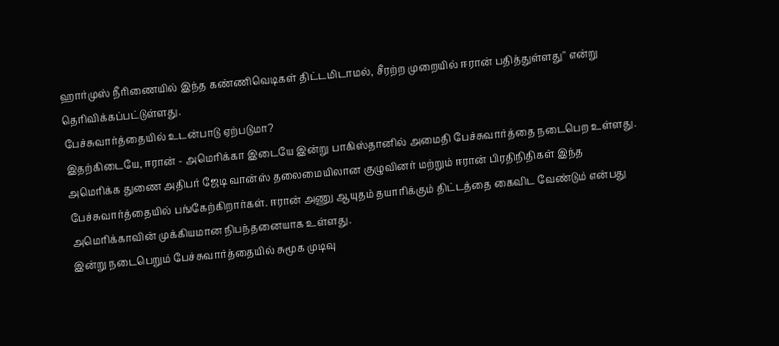ஹார்முஸ் நீரிணையில் இந்த கண்ணிவெடிகள் திட்டமிடாமல், சீரற்ற முறையில் ஈரான் பதித்துள்ளது" என்று தெரிவிக்கப்பட்டுள்ளது.
பேச்சுவார்த்தையில் உடன்பாடு ஏற்படுமா?
இதற்கிடையே, ஈரான் - அமெரிக்கா இடையே இன்று பாகிஸ்தானில் அமைதி பேச்சுவார்த்தை நடைபெற உள்ளது. அமெரிக்க துணை அதிபர் ஜேடி வான்ஸ் தலைமையிலான குழுவினர் மற்றும் ஈரான் பிரதிநிதிகள் இந்த பேச்சுவார்த்தையில் பங்கேற்கிறார்கள். ஈரான் அணு ஆயுதம் தயாரிக்கும் திட்டத்தை கைவிட வேண்டும் என்பது அமெரிக்காவின் முக்கியமான நிபந்தனையாக உள்ளது.
இன்று நடைபெறும் பேச்சுவார்த்தையில் சுமூக முடிவு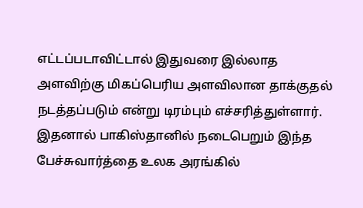எட்டப்படாவிட்டால் இதுவரை இல்லாத அளவிற்கு மிகப்பெரிய அளவிலான தாக்குதல் நடத்தப்படும் என்று டிரம்பும் எச்சரித்துள்ளார். இதனால் பாகிஸ்தானில் நடைபெறும் இந்த பேச்சுவார்த்தை உலக அரங்கில்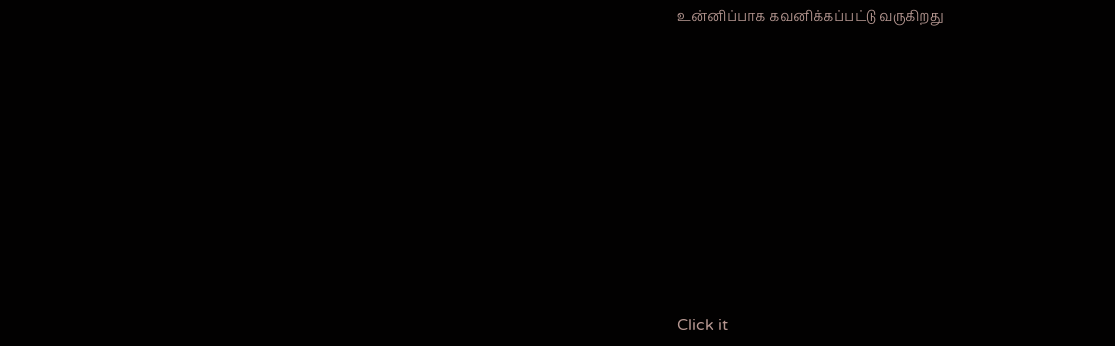உன்னிப்பாக கவனிக்கப்பட்டு வருகிறது












Click it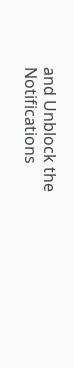and Unblock the Notifications